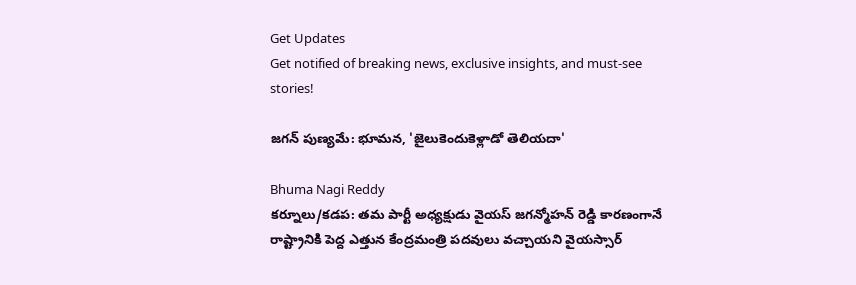Get Updates
Get notified of breaking news, exclusive insights, and must-see stories!

జగన్ పుణ్యమే: భూమన, 'జైలుకెందుకెళ్లాడో తెలియదా'

Bhuma Nagi Reddy
కర్నూలు/కడప: తమ పార్టీ అధ్యక్షుడు వైయస్ జగన్మోహన్ రెడ్డి కారణంగానే రాష్ట్రానికి పెద్ద ఎత్తున కేంద్రమంత్రి పదవులు వచ్చాయని వైయస్సార్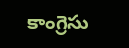కాంగ్రెసు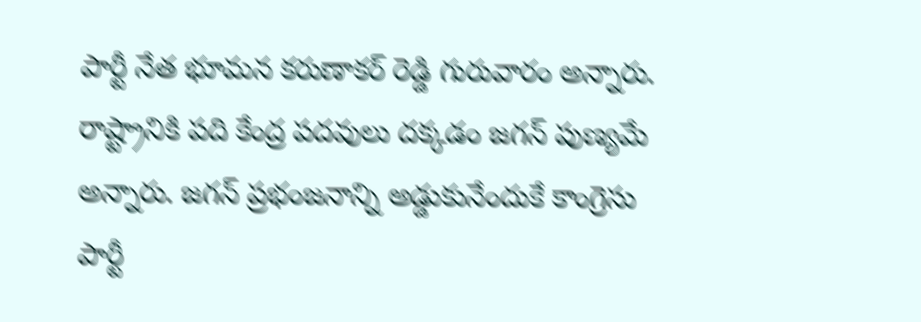పార్టీ నేత భూమన కరుణాకర్ రెడ్డి గురువారం అన్నారు. రాష్ట్రానికి పది కేంద్ర పదవులు దక్కడం జగన్ పుణ్యమే అన్నారు. జగన్ ప్రభంజనాన్ని అడ్డుకునేందుకే కాంగ్రెసు పార్టీ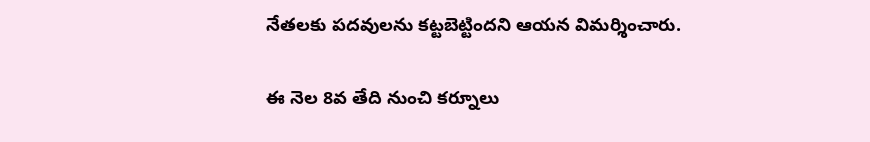నేతలకు పదవులను కట్టబెట్టిందని ఆయన విమర్శించారు.

ఈ నెల 8వ తేది నుంచి కర్నూలు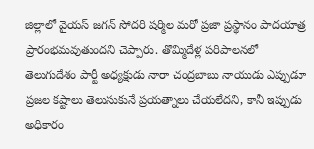జిల్లాలో వైయస్ జగన్ సోదరి షర్మిల మరో ప్రజా ప్రస్థానం పాదయాత్ర ప్రారంభమవుతుందని చెప్పారు. తొమ్మిదేళ్ల పరిపాలనలో తెలుగుదేశం పార్టీ అధ్యక్షుడు నారా చంద్రబాబు నాయుడు ఎప్పుడూ ప్రజల కష్టాలు తెలుసుకునే ప్రయత్నాలు చేయలేదని, కానీ ఇప్పుడు అధికారం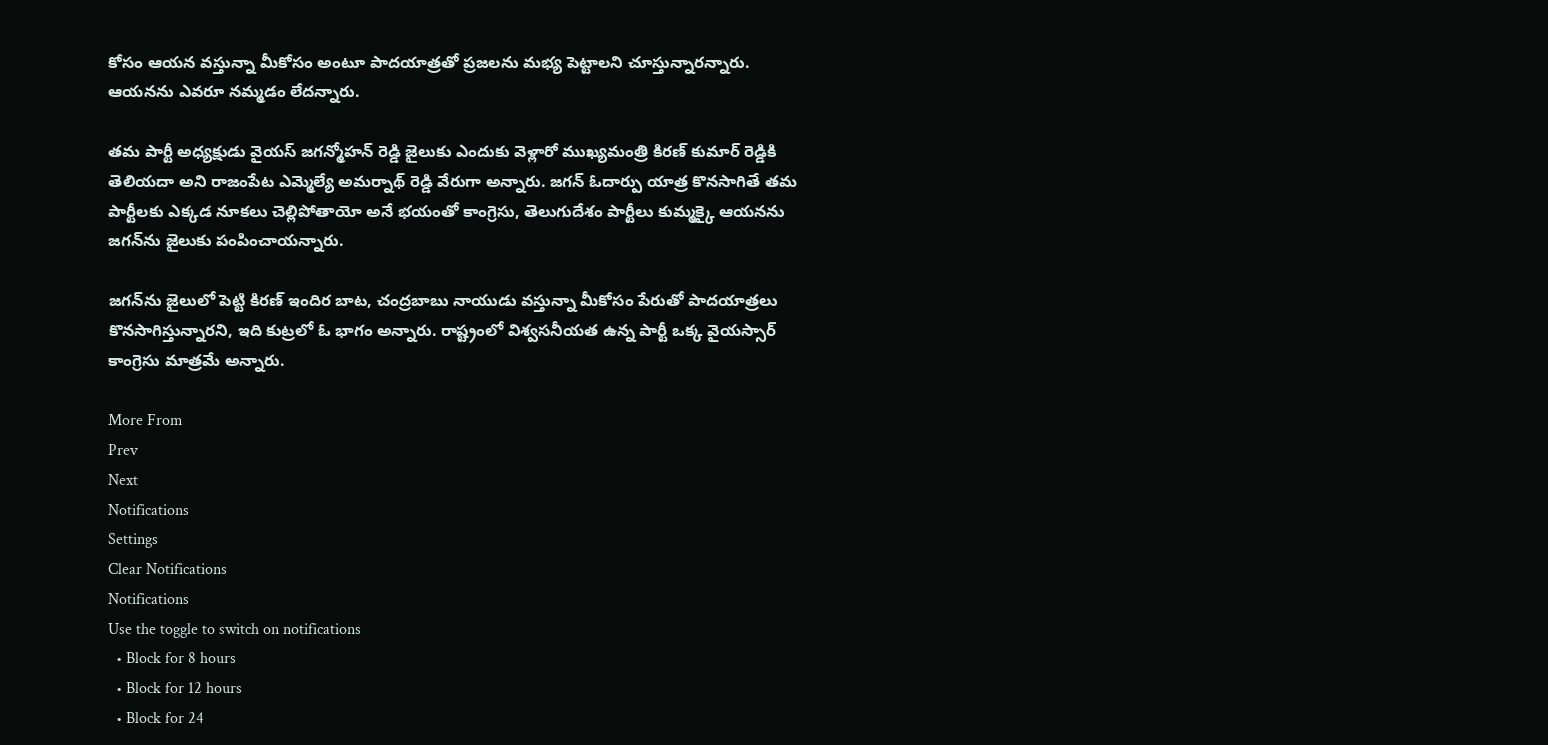కోసం ఆయన వస్తున్నా మీకోసం అంటూ పాదయాత్రతో ప్రజలను మభ్య పెట్టాలని చూస్తున్నారన్నారు. ఆయనను ఎవరూ నమ్మడం లేదన్నారు.

తమ పార్టీ అధ్యక్షుడు వైయస్ జగన్మోహన్ రెడ్డి జైలుకు ఎందుకు వెళ్లారో ముఖ్యమంత్రి కిరణ్ కుమార్ రెడ్డికి తెలియదా అని రాజంపేట ఎమ్మెల్యే అమర్నాథ్ రెడ్డి వేరుగా అన్నారు. జగన్ ఓదార్పు యాత్ర కొనసాగితే తమ పార్టీలకు ఎక్కడ నూకలు చెల్లిపోతాయో అనే భయంతో కాంగ్రెసు, తెలుగుదేశం పార్టీలు కుమ్మక్కై ఆయనను జగన్‌ను జైలుకు పంపించాయన్నారు.

జగన్‌ను జైలులో పెట్టి కిరణ్ ఇందిర బాట, చంద్రబాబు నాయుడు వస్తున్నా మీకోసం పేరుతో పాదయాత్రలు కొనసాగిస్తున్నారని, ఇది కుట్రలో ఓ భాగం అన్నారు. రాష్ట్రంలో విశ్వసనీయత ఉన్న పార్టీ ఒక్క వైయస్సార్ కాంగ్రెసు మాత్రమే అన్నారు.

More From
Prev
Next
Notifications
Settings
Clear Notifications
Notifications
Use the toggle to switch on notifications
  • Block for 8 hours
  • Block for 12 hours
  • Block for 24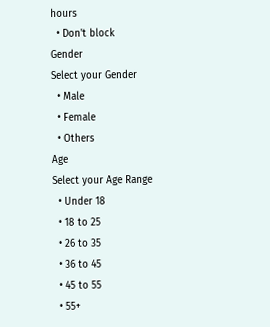hours
  • Don't block
Gender
Select your Gender
  • Male
  • Female
  • Others
Age
Select your Age Range
  • Under 18
  • 18 to 25
  • 26 to 35
  • 36 to 45
  • 45 to 55
  • 55+